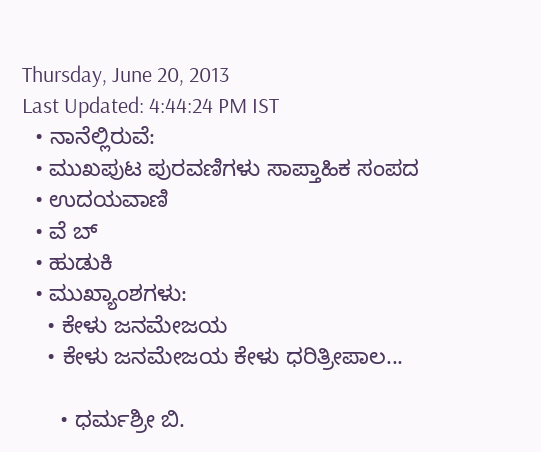Thursday, June 20, 2013
Last Updated: 4:44:24 PM IST
  • ನಾನೆಲ್ಲಿರುವೆ:
  • ಮುಖಪುಟ ಪುರವಣಿಗಳು ಸಾಪ್ತಾಹಿಕ ಸಂಪದ
  • ಉದಯವಾಣಿ
  • ವೆ ಬ್
  • ಹುಡುಕಿ
  • ಮುಖ್ಯಾಂಶಗಳು:
    • ಕೇಳು ಜನಮೇಜಯ
    • ಕೇಳು ಜನಮೇಜಯ ಕೇಳು ಧರಿತ್ರೀಪಾಲ...

      • ಧರ್ಮಶ್ರೀ ಬಿ.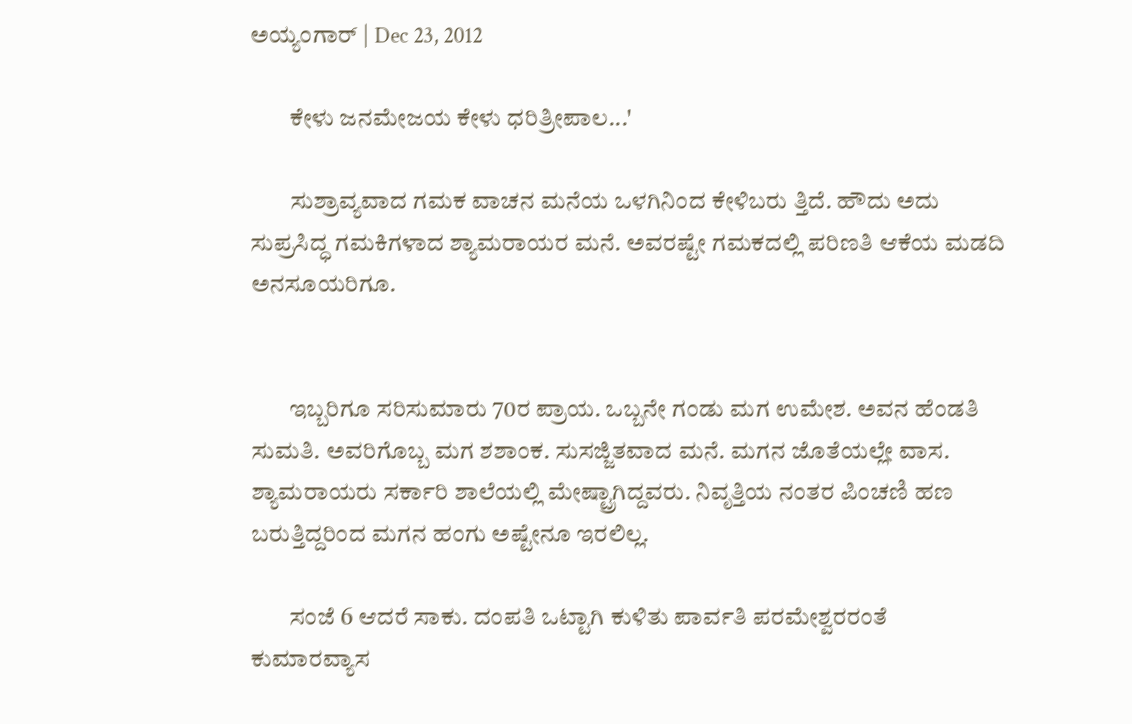ಅಯ್ಯಂಗಾರ್‌ | Dec 23, 2012

        ಕೇಳು ಜನಮೇಜಯ ಕೇಳು ಧರಿತ್ರೀಪಾಲ...'

        ಸುಶ್ರಾವ್ಯವಾದ ಗಮಕ ವಾಚನ ಮನೆಯ ಒಳಗಿನಿಂದ ಕೇಳಿಬರು ತ್ತಿದೆ. ಹೌದು ಅದು ಸುಪ್ರಸಿದ್ಧ ಗಮಕಿಗಳಾದ ಶ್ಯಾಮರಾಯರ ಮನೆ. ಅವರಷ್ಟೇ ಗಮಕದಲ್ಲಿ ಪರಿಣತಿ ಆಕೆಯ ಮಡದಿ ಅನಸೂಯರಿಗೂ.


        ಇಬ್ಬರಿಗೂ ಸರಿಸುಮಾರು 70ರ ಪ್ರಾಯ. ಒಬ್ಬನೇ ಗಂಡು ಮಗ ಉಮೇಶ. ಅವನ ಹೆಂಡತಿ ಸುಮತಿ. ಅವರಿಗೊಬ್ಬ ಮಗ ಶಶಾಂಕ. ಸುಸಜ್ಜಿತವಾದ ಮನೆ. ಮಗನ ಜೊತೆಯಲ್ಲೇ ವಾಸ. ಶ್ಯಾಮರಾಯರು ಸರ್ಕಾರಿ ಶಾಲೆಯಲ್ಲಿ ಮೇಷ್ಟ್ರಾಗಿದ್ದವರು. ನಿವೃತ್ತಿಯ ನಂತರ ಪಿಂಚಣಿ ಹಣ ಬರುತ್ತಿದ್ದರಿಂದ ಮಗನ ಹಂಗು ಅಷ್ಟೇನೂ ಇರಲಿಲ್ಲ.

        ಸಂಜೆ 6 ಆದರೆ ಸಾಕು. ದಂಪತಿ ಒಟ್ಟಾಗಿ ಕುಳಿತು ಪಾರ್ವತಿ ಪರಮೇಶ್ವರರಂತೆ ಕುಮಾರವ್ಯಾಸ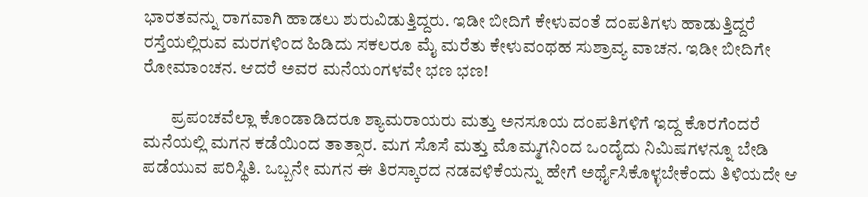ಭಾರತವನ್ನು ರಾಗವಾಗಿ ಹಾಡಲು ಶುರುವಿಡುತ್ತಿದ್ದರು. ಇಡೀ ಬೀದಿಗೆ ಕೇಳುವಂತೆ ದಂಪತಿಗಳು ಹಾಡುತ್ತಿದ್ದರೆ ರಸ್ತೆಯಲ್ಲಿರುವ ಮರಗಳಿಂದ ಹಿಡಿದು ಸಕಲರೂ ಮೈ ಮರೆತು ಕೇಳುವಂಥಹ ಸುಶ್ರಾವ್ಯ ವಾಚನ. ಇಡೀ ಬೀದಿಗೇ ರೋಮಾಂಚನ. ಆದರೆ ಅವರ ಮನೆಯಂಗಳವೇ ಭಣ ಭಣ!

        ಪ್ರಪಂಚವೆಲ್ಲಾ ಕೊಂಡಾಡಿದರೂ ಶ್ಯಾಮರಾಯರು ಮತ್ತು ಅನಸೂಯ ದಂಪತಿಗಳಿಗೆ ಇದ್ದ ಕೊರಗೆಂದರೆ ಮನೆಯಲ್ಲಿ ಮಗನ ಕಡೆಯಿಂದ ತಾತ್ಸಾರ. ಮಗ ಸೊಸೆ ಮತ್ತು ಮೊಮ್ಮಗನಿಂದ ಒಂದೈದು ನಿಮಿಷಗಳನ್ನೂ ಬೇಡಿ ಪಡೆಯುವ ಪರಿಸ್ಥಿತಿ. ಒಬ್ಬನೇ ಮಗನ ಈ ತಿರಸ್ಕಾರದ ನಡವಳಿಕೆಯನ್ನು ಹೇಗೆ ಅರ್ಥೈಸಿಕೊಳ್ಳಬೇಕೆಂದು ತಿಳಿಯದೇ ಆ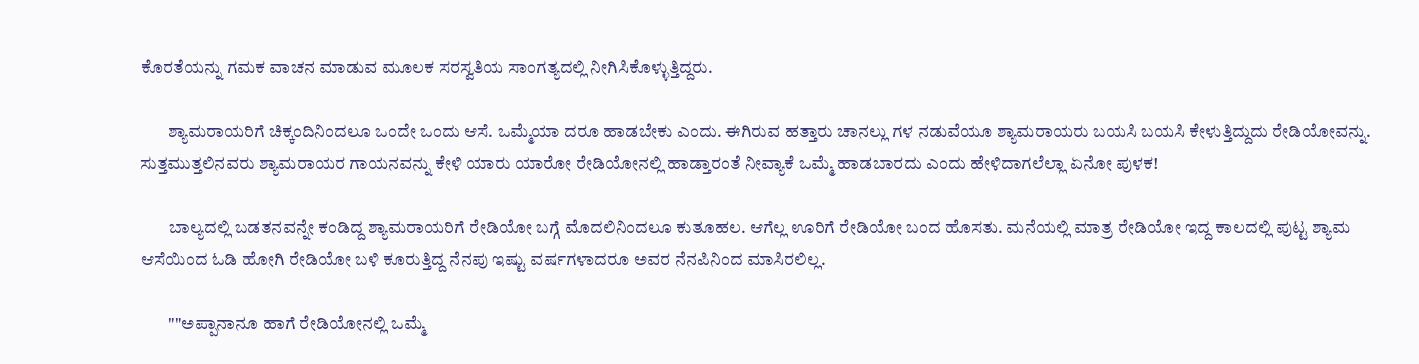ಕೊರತೆಯನ್ನು ಗಮಕ ವಾಚನ ಮಾಡುವ ಮೂಲಕ ಸರಸ್ವತಿಯ ಸಾಂಗತ್ಯದಲ್ಲಿ ನೀಗಿಸಿಕೊಳ್ಳುತ್ತಿದ್ದರು.

        ಶ್ಯಾಮರಾಯರಿಗೆ ಚಿಕ್ಕಂದಿನಿಂದಲೂ ಒಂದೇ ಒಂದು ಆಸೆ. ಒಮ್ಮೆಯಾ ದರೂ ಹಾಡಬೇಕು ಎಂದು. ಈಗಿರುವ ಹತ್ತಾರು ಚಾನಲ್ಲು ಗಳ ನಡುವೆಯೂ ಶ್ಯಾಮರಾಯರು ಬಯಸಿ ಬಯಸಿ ಕೇಳುತ್ತಿದ್ದುದು ರೇಡಿಯೋವನ್ನು. ಸುತ್ತಮುತ್ತಲಿನವರು ಶ್ಯಾಮರಾಯರ ಗಾಯನವನ್ನು ಕೇಳಿ ಯಾರು ಯಾರೋ ರೇಡಿಯೋನಲ್ಲಿ ಹಾಡ್ತಾರಂತೆ ನೀವ್ಯಾಕೆ ಒಮ್ಮೆ ಹಾಡಬಾರದು ಎಂದು ಹೇಳಿದಾಗಲೆಲ್ಲಾ ಏನೋ ಪುಳಕ!

        ಬಾಲ್ಯದಲ್ಲಿ ಬಡತನವನ್ನೇ ಕಂಡಿದ್ದ ಶ್ಯಾಮರಾಯರಿಗೆ ರೇಡಿಯೋ ಬಗ್ಗೆ ಮೊದಲಿನಿಂದಲೂ ಕುತೂಹಲ. ಆಗೆಲ್ಲ ಊರಿಗೆ ರೇಡಿಯೋ ಬಂದ ಹೊಸತು. ಮನೆಯಲ್ಲಿ ಮಾತ್ರ ರೇಡಿಯೋ ಇದ್ದ ಕಾಲದಲ್ಲಿ ಪುಟ್ಟ ಶ್ಯಾಮ ಆಸೆಯಿಂದ ಓಡಿ ಹೋಗಿ ರೇಡಿಯೋ ಬಳಿ ಕೂರುತ್ತಿದ್ದ ನೆನಪು ಇಷ್ಟು ವರ್ಷಗಳಾದರೂ ಅವರ ನೆನಪಿನಿಂದ ಮಾಸಿರಲಿಲ್ಲ.

        ""ಅಪ್ಪಾನಾನೂ ಹಾಗೆ ರೇಡಿಯೋನಲ್ಲಿ ಒಮ್ಮೆ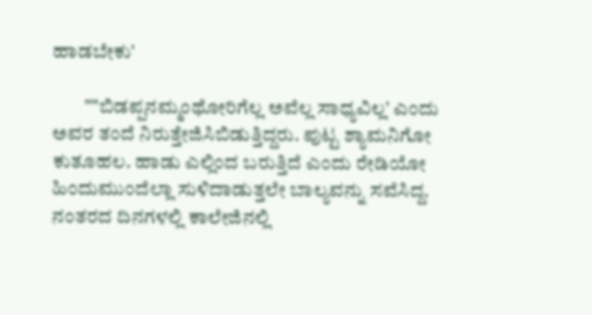ಹಾಡಬೇಕು'

        ""ಬಿಡಪ್ಪನಮ್ಮಂಥೋರಿಗೆಲ್ಲ ಅವೆಲ್ಲ ಸಾಧ್ಯವಿಲ್ಲ' ಎಂದು ಅವರ ತಂದೆ ನಿರುತ್ತೇಜಿಸಿಬಿಡುತ್ತಿದ್ದರು. ಪುಟ್ಟ ಶ್ಯಾಮನಿಗೋ ಕುತೂಹಲ. ಹಾಡು ಎಲ್ಲಿಂದ ಬರುತ್ತಿದೆ ಎಂದು ರೇಡಿಯೋ ಹಿಂದುಮುಂದೆಲ್ಲಾ ಸುಳಿದಾಡುತ್ತಲೇ ಬಾಲ್ಯವನ್ನು ಸವೆಸಿದ್ದ. ನಂತರದ ದಿನಗಳಲ್ಲಿ ಕಾಲೇಜಿನಲ್ಲಿ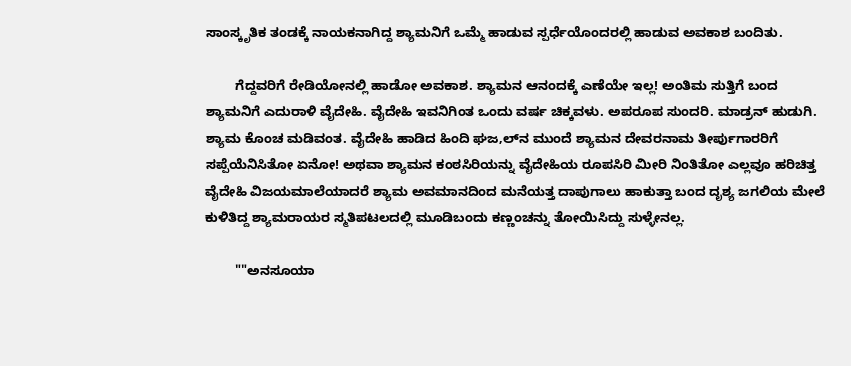ಸಾಂಸ್ಕೃತಿಕ ತಂಡಕ್ಕೆ ನಾಯಕನಾಗಿದ್ದ ಶ್ಯಾಮನಿಗೆ ಒಮ್ಮೆ ಹಾಡುವ ಸ್ಪರ್ಧೆಯೊಂದರಲ್ಲಿ ಹಾಡುವ ಅವಕಾಶ ಬಂದಿತು.

        ಗೆದ್ದವರಿಗೆ ರೇಡಿಯೋನಲ್ಲಿ ಹಾಡೋ ಅವಕಾಶ. ಶ್ಯಾಮನ ಆನಂದಕ್ಕೆ ಎಣೆಯೇ ಇಲ್ಲ! ಅಂತಿಮ ಸುತ್ತಿಗೆ ಬಂದ ಶ್ಯಾಮನಿಗೆ ಎದುರಾಳಿ ವೈದೇಹಿ. ವೈದೇಹಿ ಇವನಿಗಿಂತ ಒಂದು ವರ್ಷ ಚಿಕ್ಕವಳು. ಅಪರೂಪ ಸುಂದರಿ. ಮಾಡ್ರನ್‌ ಹುಡುಗಿ. ಶ್ಯಾಮ ಕೊಂಚ ಮಡಿವಂತ. ವೈದೇಹಿ ಹಾಡಿದ ಹಿಂದಿ ಘಜ‚ಲ್‌ನ ಮುಂದೆ ಶ್ಯಾಮನ ದೇವರನಾಮ ತೀರ್ಪುಗಾರರಿಗೆ ಸಪ್ಪೆಯೆನಿಸಿತೋ ಏನೋ! ಅಥವಾ ಶ್ಯಾಮನ ಕಂಠಸಿರಿಯನ್ನು ವೈದೇಹಿಯ ರೂಪಸಿರಿ ಮೀರಿ ನಿಂತಿತೋ ಎಲ್ಲವೂ ಹರಿಚಿತ್ತ ವೈದೇಹಿ ವಿಜಯಮಾಲೆಯಾದರೆ ಶ್ಯಾಮ ಅವಮಾನದಿಂದ ಮನೆಯತ್ತ ದಾಪುಗಾಲು ಹಾಕುತ್ತಾ ಬಂದ ದೃಶ್ಯ ಜಗಲಿಯ ಮೇಲೆ ಕುಳಿತಿದ್ದ ಶ್ಯಾಮರಾಯರ ಸ್ಮತಿಪಟಲದಲ್ಲಿ ಮೂಡಿಬಂದು ಕಣ್ಣಂಚನ್ನು ತೋಯಿಸಿದ್ದು ಸುಳ್ಳೇನಲ್ಲ.

        ""ಅನಸೂಯಾ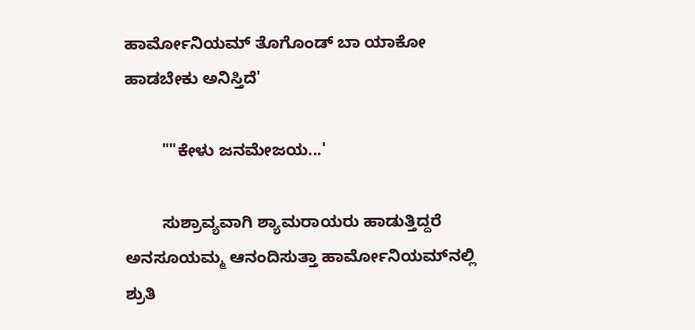ಹಾರ್ಮೋನಿಯಮ್‌ ತೊಗೊಂಡ್‌ ಬಾ ಯಾಕೋ ಹಾಡಬೇಕು ಅನಿಸ್ತಿದೆ'

        ""ಕೇಳು ಜನಮೇಜಯ...'

        ಸುಶ್ರಾವ್ಯವಾಗಿ ಶ್ಯಾಮರಾಯರು ಹಾಡುತ್ತಿದ್ದರೆ ಅನಸೂಯಮ್ಮ ಆನಂದಿಸುತ್ತಾ ಹಾರ್ಮೋನಿಯಮ್‌ನಲ್ಲಿ ಶ್ರುತಿ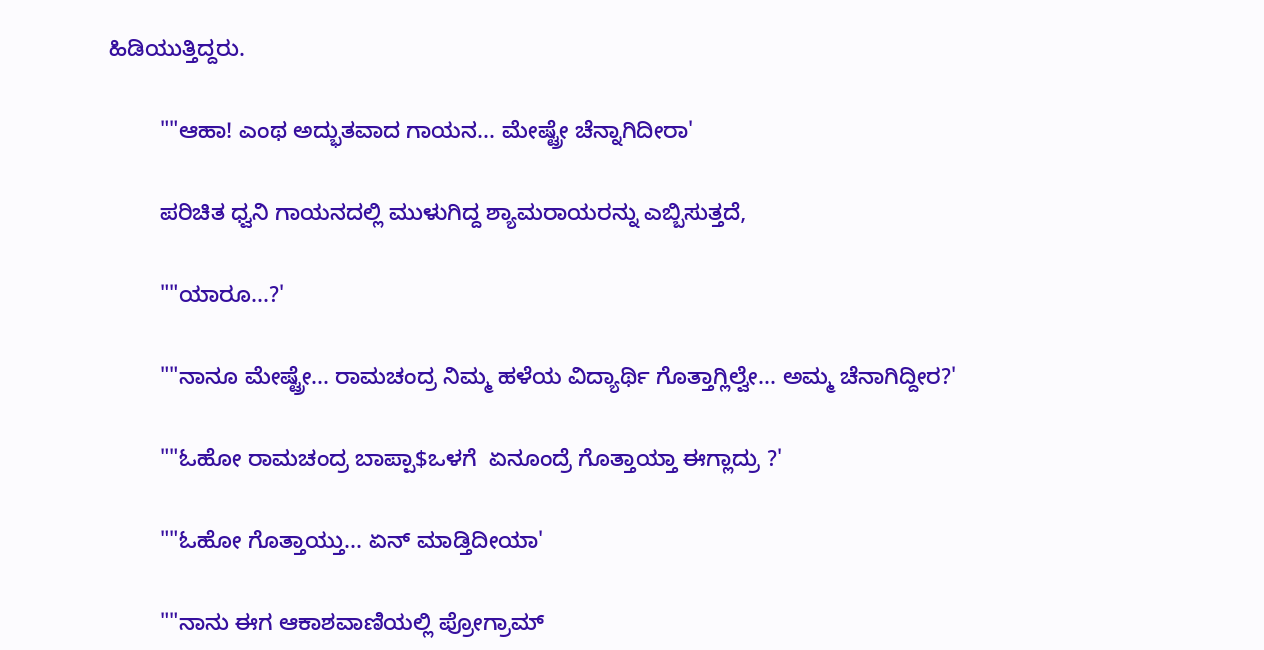ಹಿಡಿಯುತ್ತಿದ್ದರು.

        ""ಆಹಾ! ಎಂಥ ಅದ್ಭುತವಾದ ಗಾಯನ... ಮೇಷ್ಟ್ರೇ ಚೆನ್ನಾಗಿದೀರಾ'

        ಪರಿಚಿತ ಧ್ವನಿ ಗಾಯನದಲ್ಲಿ ಮುಳುಗಿದ್ದ ಶ್ಯಾಮರಾಯರನ್ನು ಎಬ್ಬಿಸುತ್ತದೆ,

        ""ಯಾರೂ...?'

        ""ನಾನೂ ಮೇಷ್ಟ್ರೇ... ರಾಮಚಂದ್ರ ನಿಮ್ಮ ಹಳೆಯ ವಿದ್ಯಾರ್ಥಿ ಗೊತ್ತಾಗ್ಲಿಲ್ವೇ... ಅಮ್ಮ ಚೆನಾಗಿದ್ದೀರ?'

        ""ಓಹೋ ರಾಮಚಂದ್ರ ಬಾಪ್ಪಾ$ಒಳಗೆ  ಏನೂಂದ್ರೆ ಗೊತ್ತಾಯ್ತಾ ಈಗ್ಲಾದ್ರು ?'

        ""ಓಹೋ ಗೊತ್ತಾಯ್ತು... ಏನ್‌ ಮಾಡ್ತಿದೀಯಾ'

        ""ನಾನು ಈಗ ಆಕಾಶವಾಣಿಯಲ್ಲಿ ಪ್ರೋಗ್ರಾಮ್‌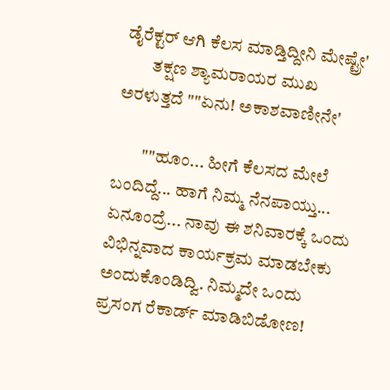ಡೈರೆಕ್ಟರ್‌ ಆಗಿ ಕೆಲಸ ಮಾಡ್ತಿದ್ದೀನಿ ಮೇಷ್ಟ್ರೇ'
        ತಕ್ಷಣ ಶ್ಯಾಮರಾಯರ ಮುಖ ಅರಳುತ್ತದೆ ""ಏನು! ಅಕಾಶವಾಣೀನೇ'

        ""ಹೂಂ... ಹೀಗೆ ಕೆಲಸದ ಮೇಲೆ ಬಂದಿದ್ದೆ... ಹಾಗೆ ನಿಮ್ಮ ನೆನಪಾಯ್ತು... ಏನೂಂದ್ರೆ... ನಾವು ಈ ಶನಿವಾರಕ್ಕೆ ಒಂದು ವಿಭಿನ್ನವಾದ ಕಾರ್ಯಕ್ರಮ ಮಾಡಬೇಕು ಅಂದುಕೊಂಡಿದ್ವಿ. ನಿಮ್ಮದೇ ಒಂದು ಪ್ರಸಂಗ ರೆಕಾರ್ಡ್‌ ಮಾಡಿಬಿಡೋಣ!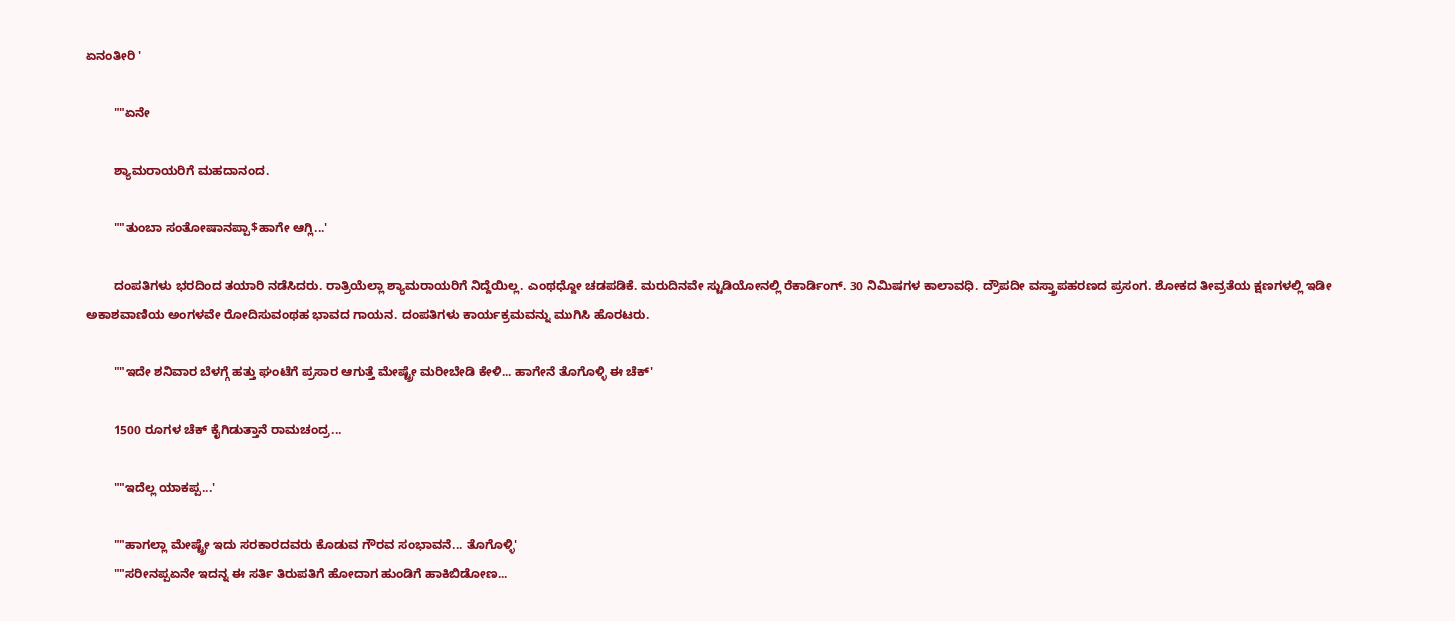ಏನಂತೀರಿ '

        ""ಏನೇ

        ಶ್ಯಾಮರಾಯರಿಗೆ ಮಹದಾನಂದ.

        ""ತುಂಬಾ ಸಂತೋಷಾನಪ್ಪಾ$ಹಾಗೇ ಆಗ್ಲಿ...'

        ದಂಪತಿಗಳು ಭರದಿಂದ ತಯಾರಿ ನಡೆಸಿದರು. ರಾತ್ರಿಯೆಲ್ಲಾ ಶ್ಯಾಮರಾಯರಿಗೆ ನಿದ್ದೆಯಿಲ್ಲ. ಎಂಥಧ್ದೋ ಚಡಪಡಿಕೆ. ಮರುದಿನವೇ ಸ್ಟುಡಿಯೋನಲ್ಲಿ ರೆಕಾರ್ಡಿಂಗ್‌. 30 ನಿಮಿಷಗಳ ಕಾಲಾವಧಿ. ದ್ರೌಪದೀ ವಸ್ತ್ರಾಪಹರಣದ ಪ್ರಸಂಗ. ಶೋಕದ ತೀವ್ರತೆಯ ಕ್ಷಣಗಳಲ್ಲಿ ಇಡೀ ಅಕಾಶವಾಣಿಯ ಅಂಗಳವೇ ರೋದಿಸುವಂಥಹ ಭಾವದ ಗಾಯನ. ದಂಪತಿಗಳು ಕಾರ್ಯಕ್ರಮವನ್ನು ಮುಗಿಸಿ ಹೊರಟರು.

        ""ಇದೇ ಶನಿವಾರ ಬೆಳಗ್ಗೆ ಹತ್ತು ಘಂಟೆಗೆ ಪ್ರಸಾರ ಆಗುತ್ತೆ ಮೇಷ್ಟ್ರೇ ಮರೀಬೇಡಿ ಕೇಳಿ... ಹಾಗೇನೆ ತೊಗೊಳ್ಳಿ ಈ ಚೆಕ್‌'

        1500 ರೂಗಳ ಚೆಕ್‌ ಕೈಗಿಡುತ್ತಾನೆ ರಾಮಚಂದ್ರ...

        ""ಇದೆಲ್ಲ ಯಾಕಪ್ಪ...'

        ""ಹಾಗಲ್ಲಾ ಮೇಷ್ಟ್ರೇ ಇದು ಸರಕಾರದವರು ಕೊಡುವ ಗೌರವ ಸಂಭಾವನೆ... ತೊಗೊಳ್ಳಿ'
        ""ಸರೀನಪ್ಪಏನೇ ಇದನ್ನ ಈ ಸರ್ತಿ ತಿರುಪತಿಗೆ ಹೋದಾಗ ಹುಂಡಿಗೆ ಹಾಕಿಬಿಡೋಣ...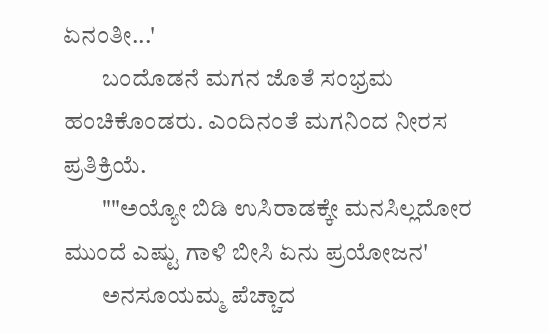ಏನಂತೀ...'
        ಬಂದೊಡನೆ ಮಗನ ಜೊತೆ ಸಂಭ್ರಮ ಹಂಚಿಕೊಂಡರು. ಎಂದಿನಂತೆ ಮಗನಿಂದ ನೀರಸ ಪ್ರತಿಕ್ರಿಯೆ.
        ""ಅಯ್ಯೋ ಬಿಡಿ ಉಸಿರಾಡಕ್ಕೇ ಮನಸಿಲ್ಲದೋರ ಮುಂದೆ ಎಷ್ಟು ಗಾಳಿ ಬೀಸಿ ಏನು ಪ್ರಯೋಜನ'
        ಅನಸೂಯಮ್ಮ ಪೆಚ್ಚಾದ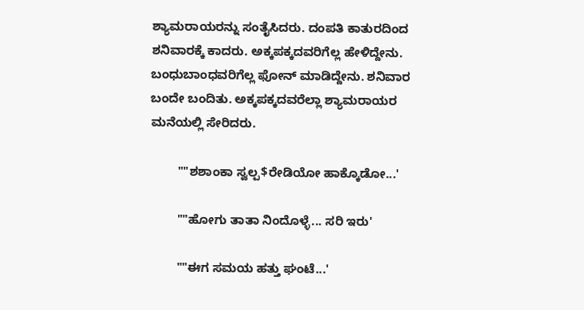ಶ್ಯಾಮರಾಯರನ್ನು ಸಂತೈಸಿದರು. ದಂಪತಿ ಕಾತುರದಿಂದ ಶನಿವಾರಕ್ಕೆ ಕಾದರು. ಅಕ್ಕಪಕ್ಕದವರಿಗೆಲ್ಲ ಹೇಳಿದ್ದೇನು. ಬಂಧುಬಾಂಧವರಿಗೆಲ್ಲ ಫೋನ್‌ ಮಾಡಿದ್ದೇನು. ಶನಿವಾರ ಬಂದೇ ಬಂದಿತು. ಅಕ್ಕಪಕ್ಕದವರೆಲ್ಲಾ ಶ್ಯಾಮರಾಯರ ಮನೆಯಲ್ಲಿ ಸೇರಿದರು.

        ""ಶಶಾಂಕಾ ಸ್ವಲ್ಪ$ರೇಡಿಯೋ ಹಾಕ್ಕೊಡೋ...'

        ""ಹೋಗು ತಾತಾ ನಿಂದೊಳ್ಳೆ... ಸರಿ ಇರು'

        ""ಈಗ ಸಮಯ ಹತ್ತು ಘಂಟೆ...'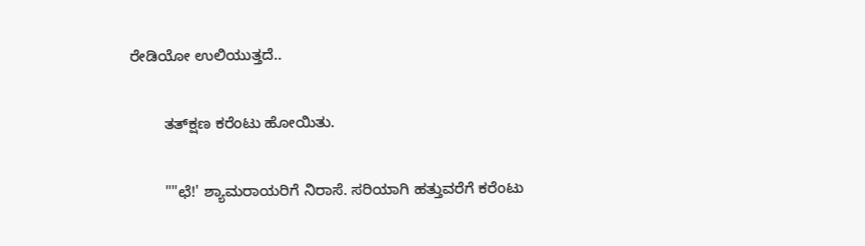ರೇಡಿಯೋ ಉಲಿಯುತ್ತದೆ..

        ತತ್‌ಕ್ಷಣ ಕರೆಂಟು ಹೋಯಿತು.

        ""ಛೆ!' ಶ್ಯಾಮರಾಯರಿಗೆ ನಿರಾಸೆ. ಸರಿಯಾಗಿ ಹತ್ತುವರೆಗೆ ಕರೆಂಟು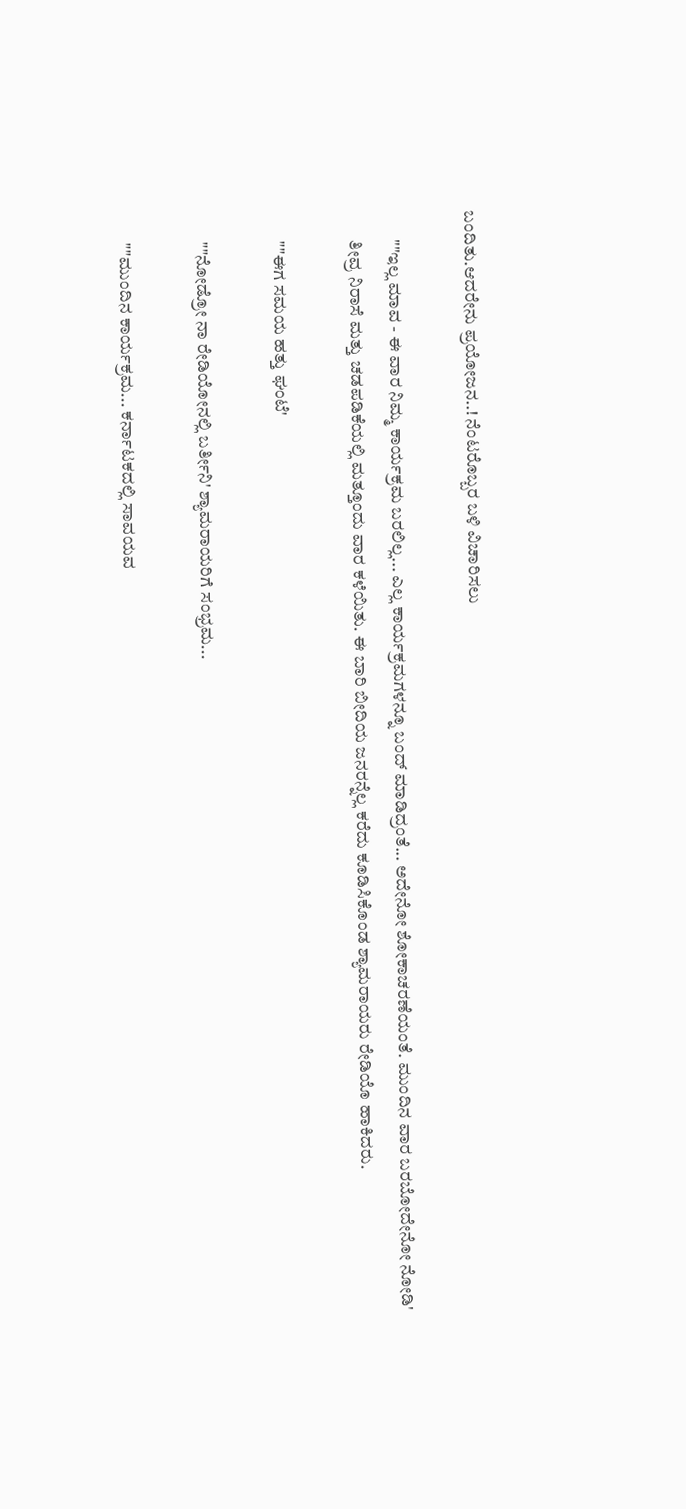ಬಂದಿತು.ಆದರೇನು ಪ್ರಯೋಜನ..! ನೆಂಟರೊಬ್ಬರ ಬಳಿ ವಿಚಾರಿಸಲು

        ""ಇಲ್ಲ ಮಾವ - ಈ ವಾರ ನಿಮ್ಮ ಕಾರ್ಯಕ್ರಮ ಬರಲಿಲ್ಲ... ಎಲ್ಲ ಕಾರ್ಯಕ್ರಮಗಳನ್ನೂ ಬಂದ್‌ ಮಾಡಿದ್ರಂತೆ... ಅದೇನೋ ಶೋಕಾಚರಣೆಯಂತೆ. ಮುಂದಿನ ವಾರ ಬರಬೋದೇನೋ ನೋಡಿ'
        ತೀವ್ರ ನಿರಾಸೆ ಮತ್ತು ಚಡಪಡಿಕೆಯಲ್ಲಿ ಮತ್ತೂಂದು ವಾರ ಕಳೆಯಿತು. ಈ ಬಾರಿ ಬೀದಿಯ ಜನರನ್ನೆಲ್ಲ ಕರೆದು ಕೂಡಿಸಿಕೊಂಡ ಶ್ಯಾಮರಾಯರು ರೇಡಿಯೊ ಹಾಕಿದರು.

        ""ಈಗ ಸಮಯ ಹತ್ತು ಘಂಟೆ'

        ""ನೋಡ್ರೋ ನಾ ರೇಡಿಯೋನಲ್ಲಿ ಬರ್ತೀನಿ' ಶ್ಯಾಮರಾಯರಿಗೆ ಸಂಭ್ರಮ...

        ""ಮುಂದಿನ ಕಾರ್ಯಕ್ರಮ... ಕರ್ನಾಟಕದಲ್ಲಿ ಸಾವಯವ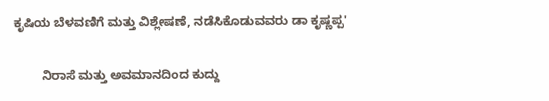ಕೃಷಿಯ ಬೆಳವಣಿಗೆ ಮತ್ತು ವಿಶ್ಲೇಷಣೆ, ನಡೆಸಿಕೊಡುವವರು ಡಾ ಕೃಷ್ಣಪ್ಪ'

        ನಿರಾಸೆ ಮತ್ತು ಅವಮಾನದಿಂದ ಕುದ್ದು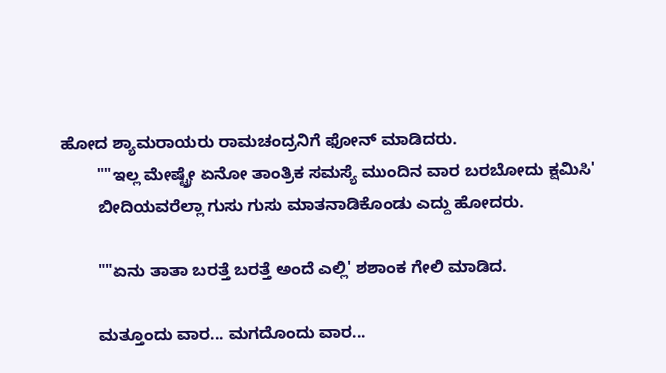ಹೋದ ಶ್ಯಾಮರಾಯರು ರಾಮಚಂದ್ರನಿಗೆ ಫೋನ್‌ ಮಾಡಿದರು.
        ""ಇಲ್ಲ ಮೇಷ್ಟ್ರೇ ಏನೋ ತಾಂತ್ರಿಕ ಸಮಸ್ಯೆ ಮುಂದಿನ ವಾರ ಬರಬೋದು ಕ್ಷಮಿಸಿ'
        ಬೀದಿಯವರೆಲ್ಲಾ ಗುಸು ಗುಸು ಮಾತನಾಡಿಕೊಂಡು ಎದ್ದು ಹೋದರು.

        ""ಏನು ತಾತಾ ಬರತ್ತೆ ಬರತ್ತೆ ಅಂದೆ ಎಲ್ಲಿ' ಶಶಾಂಕ ಗೇಲಿ ಮಾಡಿದ.

        ಮತ್ತೂಂದು ವಾರ... ಮಗದೊಂದು ವಾರ...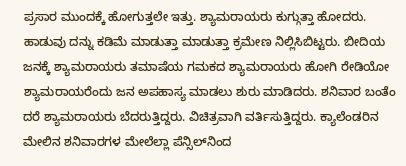ಪ್ರಸಾರ ಮುಂದಕ್ಕೆ ಹೋಗುತ್ತಲೇ ಇತ್ತು. ಶ್ಯಾಮರಾಯರು ಕುಗ್ಗುತ್ತಾ ಹೋದರು. ಹಾಡುವು ದನ್ನು ಕಡಿಮೆ ಮಾಡುತ್ತಾ ಮಾಡುತ್ತಾ ಕ್ರಮೇಣ ನಿಲ್ಲಿಸಿಬಿಟ್ಟರು. ಬೀದಿಯ ಜನಕ್ಕೆ ಶ್ಯಾಮರಾಯರು ತಮಾಷೆಯ ಗಮಕದ ಶ್ಯಾಮರಾಯರು ಹೋಗಿ ರೇಡಿಯೋ ಶ್ಯಾಮರಾಯರೆಂದು ಜನ ಅಪಹಾಸ್ಯ ಮಾಡಲು ಶುರು ಮಾಡಿದರು. ಶ‌ನಿವಾರ ಬಂತೆಂ ದರೆ ಶ್ಯಾಮರಾಯರು ಬೆದರುತ್ತಿದ್ದರು. ವಿಚಿತ್ರವಾಗಿ ವರ್ತಿಸುತ್ತಿದ್ದರು. ಕ್ಯಾಲೆಂಡರಿನ ಮೇಲಿನ ಶನಿವಾರಗಳ ಮೇಲೆಲ್ಲಾ ಪೆನ್ಸಿಲ್‌ನಿಂದ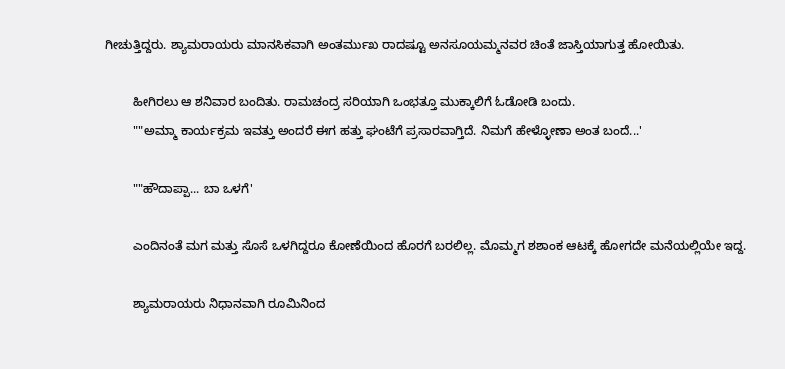ಗೀಚುತ್ತಿದ್ದರು. ಶ್ಯಾಮರಾಯರು ಮಾನಸಿಕವಾಗಿ ಅಂತರ್ಮುಖ ರಾದಷ್ಟೂ ಅನಸೂಯಮ್ಮನವರ ಚಿಂತೆ ಜಾಸ್ತಿಯಾಗುತ್ತ ಹೋಯಿತು.

        ಹೀಗಿರಲು ಆ ಶನಿವಾರ ಬಂದಿತು. ರಾಮಚಂದ್ರ ಸರಿಯಾಗಿ ಒಂಭತ್ತೂ ಮುಕ್ಕಾಲಿಗೆ ಓಡೋಡಿ ಬಂದು.
        ""ಅಮ್ಮಾ ಕಾರ್ಯಕ್ರಮ ಇವತ್ತು ಅಂದರೆ ಈಗ ಹತ್ತು ಘಂಟೆಗೆ ಪ್ರಸಾರವಾಗ್ತಿದೆ. ನಿಮಗೆ ಹೇಳ್ಳೋಣಾ ಅಂತ ಬಂದೆ...'

        ""ಹೌದಾಪ್ಪಾ... ಬಾ ಒಳಗೆ'

        ಎಂದಿನಂತೆ ಮಗ ಮತ್ತು ಸೊಸೆ ಒಳಗಿದ್ದರೂ ಕೋಣೆಯಿಂದ ಹೊರಗೆ ಬರಲಿಲ್ಲ. ಮೊಮ್ಮಗ ಶಶಾಂಕ ಆಟಕ್ಕೆ ಹೋಗದೇ ಮನೆಯಲ್ಲಿಯೇ ಇದ್ದ.

        ಶ್ಯಾಮರಾಯರು ನಿಧಾನವಾಗಿ ರೂಮಿನಿಂದ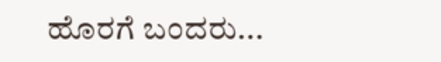ಹೊರಗೆ ಬಂದರು...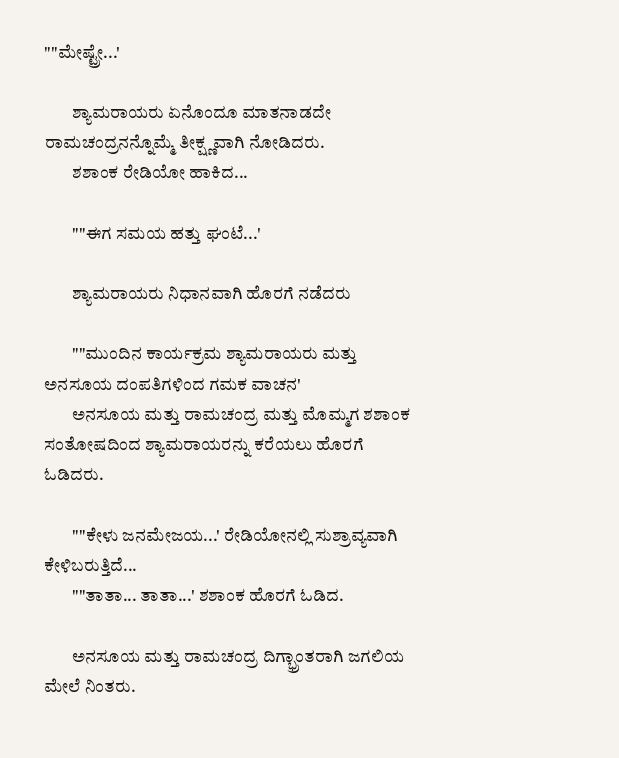""ಮೇಷ್ಟ್ರೇ...'

        ಶ್ಯಾಮರಾಯರು ಏನೊಂದೂ ಮಾತನಾಡದೇ ರಾಮಚಂದ್ರನನ್ನೊಮ್ಮೆ ತೀಕ್ಷ್ಣವಾಗಿ ನೋಡಿದರು.
        ಶಶಾಂಕ ರೇಡಿಯೋ ಹಾಕಿದ...

        ""ಈಗ ಸಮಯ ಹತ್ತು ಘಂಟೆ...'

        ಶ್ಯಾಮರಾಯರು ನಿಧಾನವಾಗಿ ಹೊರಗೆ ನಡೆದರು

        ""ಮುಂದಿನ ಕಾರ್ಯಕ್ರಮ ಶ್ಯಾಮರಾಯರು ಮತ್ತು ಅನಸೂಯ ದಂಪತಿಗಳಿಂದ ಗಮಕ ವಾಚನ'
        ಅನಸೂಯ ಮತ್ತು ರಾಮಚಂದ್ರ ಮತ್ತು ಮೊಮ್ಮಗ ಶಶಾಂಕ ಸಂತೋಷದಿಂದ ಶ್ಯಾಮರಾಯರನ್ನು ಕರೆಯಲು ಹೊರಗೆ ಓಡಿದರು.

        ""ಕೇಳು ಜನಮೇಜಯ...' ರೇಡಿಯೋನಲ್ಲಿ ಸುಶ್ರಾವ್ಯವಾಗಿ ಕೇಳಿಬರುತ್ತಿದೆ...
        ""ತಾತಾ... ತಾತಾ...' ಶಶಾಂಕ ಹೊರಗೆ ಓಡಿದ.

        ಅನಸೂಯ ಮತ್ತು ರಾಮಚಂದ್ರ ದಿಗ್ಭ್ರಾಂತರಾಗಿ ಜಗಲಿಯ ಮೇಲೆ ನಿಂತರು.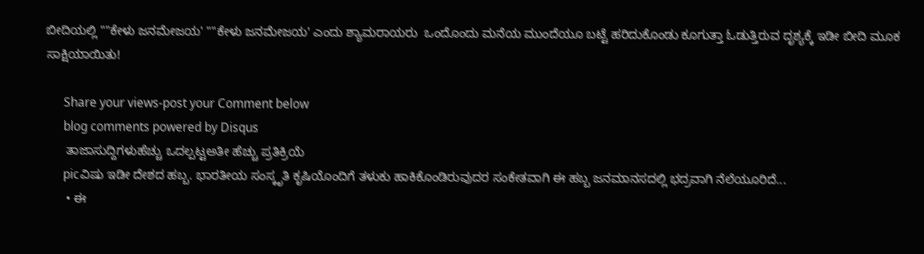ಬೀದಿಯಲ್ಲಿ ""ಕೇಳು ಜನಮೇಜಯ' ""ಕೇಳು ಜನಮೇಜಯ' ಎಂದು ಶ್ಯಾಮರಾಯರು  ಒಂದೊಂದು ಮನೆಯ ಮುಂದೆಯೂ ಬಟ್ಟೆ ಹರಿದುಕೊಂಡು ಕೂಗುತ್ತಾ ಓಡುತ್ತಿರುವ ದೃಶ್ಯಕ್ಕೆ ಇಡೀ ಬೀದಿ ಮೂಕ ಸಾಕ್ಷಿಯಾಯಿತು!

      Share your views-post your Comment below
      blog comments powered by Disqus
      ತಾಜಾಸುದ್ದಿಗಳುಹೆಚ್ಚು ಒದಲ್ಪಟ್ಟಅತೀ ಹೆಚ್ಚು ಪ್ರತಿಕ್ರಿಯೆ
      picವಿಷು ಇಡೀ ದೇಶದ ಹಬ್ಬ. ಭಾರತೀಯ ಸಂಸ್ಕೃತಿ ಕೃಷಿಯೊಂದಿಗೆ ತಳುಕು ಹಾಕಿಕೊಂಡಿರುವುದರ ಸಂಕೇತವಾಗಿ ಈ ಹಬ್ಬ ಜನಮಾನಸದಲ್ಲಿ ಭದ್ರವಾಗಿ ನೆಲೆಯೂರಿದೆ...
      • ಈ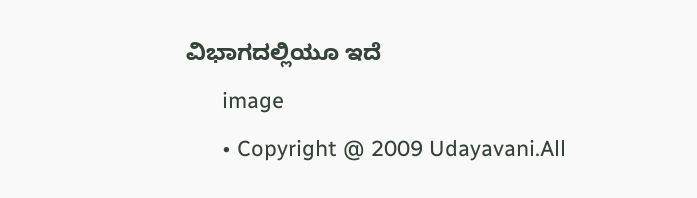ವಿಭಾಗದಲ್ಲಿಯೂ ಇದೆ
      image
      • Copyright @ 2009 Udayavani.All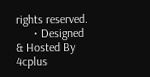rights reserved.
      • Designed & Hosted By 4cplus